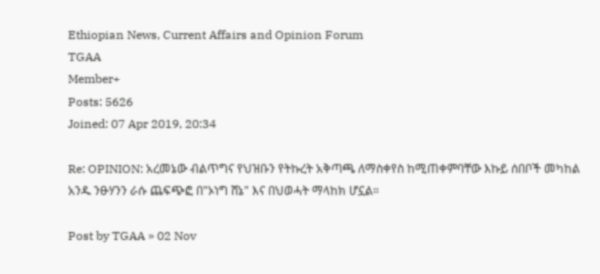Ethiopian News, Current Affairs and Opinion Forum
TGAA
Member+
Posts: 5626
Joined: 07 Apr 2019, 20:34

Re: OPINION: አረመኔው ብልጥግና የህዝቡን የትኩረት አቅጣጫ ለማስቀየስ ከሚጠቀምባቸው እኩይ ሰበቦች መካከል አንዱ ንፁሃንን ራሱ ጨፍጭፎ በ"ኦነግ ሸኔ" እና በህወሓት ማላከክ ሆኗል።

Post by TGAA » 02 Nov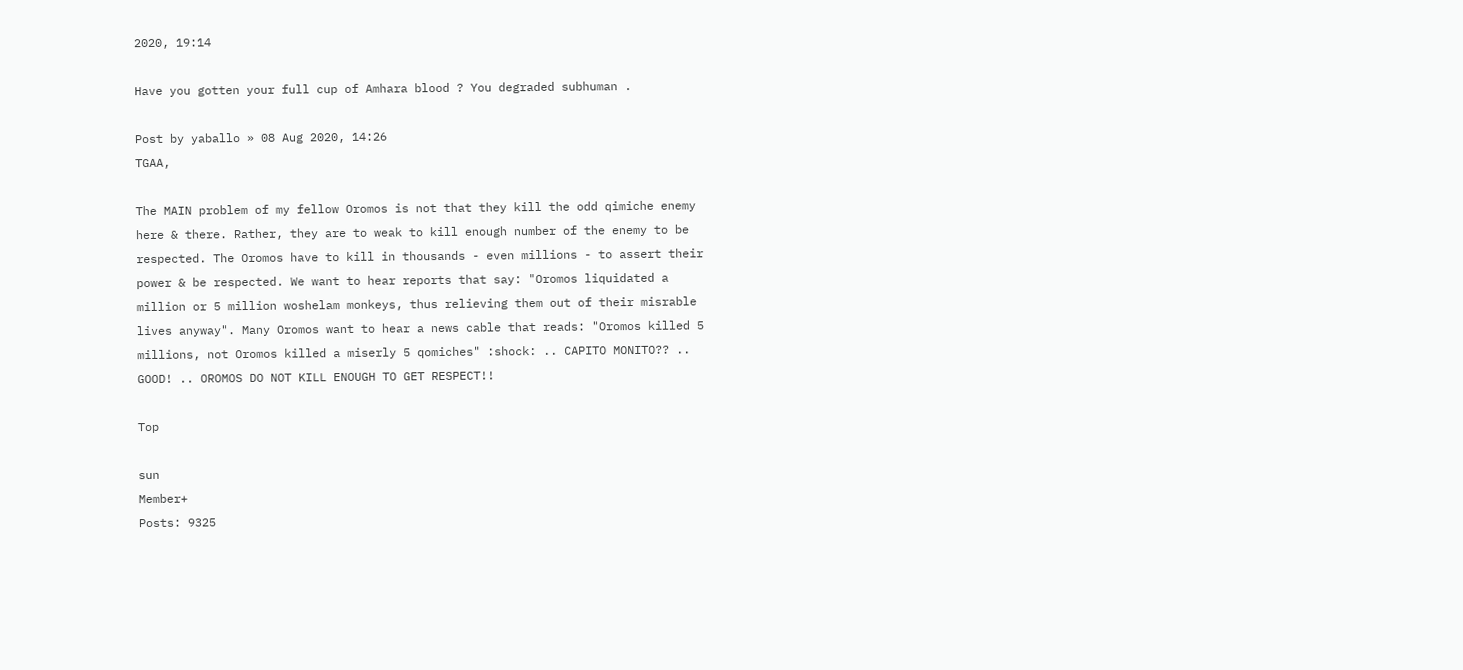2020, 19:14

Have you gotten your full cup of Amhara blood ? You degraded subhuman .

Post by yaballo » 08 Aug 2020, 14:26
TGAA,

The MAIN problem of my fellow Oromos is not that they kill the odd qimiche enemy here & there. Rather, they are to weak to kill enough number of the enemy to be respected. The Oromos have to kill in thousands - even millions - to assert their power & be respected. We want to hear reports that say: "Oromos liquidated a million or 5 million woshelam monkeys, thus relieving them out of their misrable lives anyway". Many Oromos want to hear a news cable that reads: "Oromos killed 5 millions, not Oromos killed a miserly 5 qomiches" :shock: .. CAPITO MONITO?? .. GOOD! .. OROMOS DO NOT KILL ENOUGH TO GET RESPECT!!

Top

sun
Member+
Posts: 9325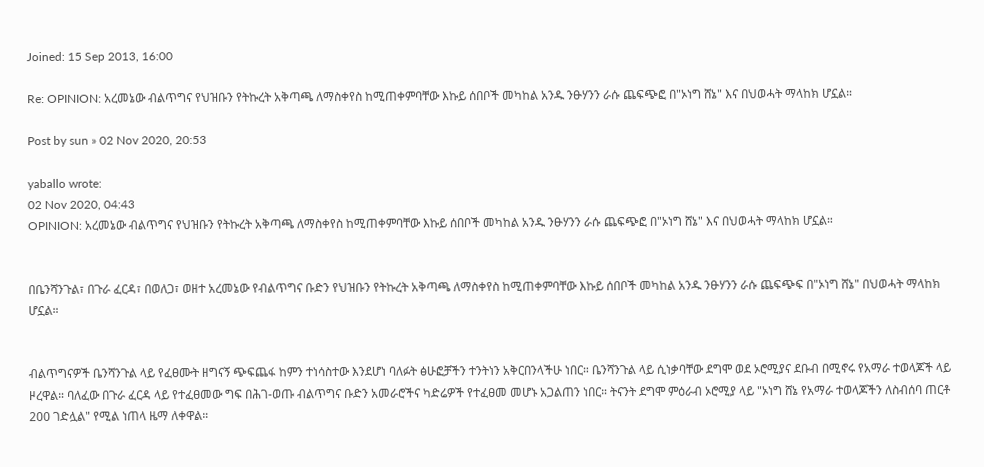Joined: 15 Sep 2013, 16:00

Re: OPINION: አረመኔው ብልጥግና የህዝቡን የትኩረት አቅጣጫ ለማስቀየስ ከሚጠቀምባቸው እኩይ ሰበቦች መካከል አንዱ ንፁሃንን ራሱ ጨፍጭፎ በ"ኦነግ ሸኔ" እና በህወሓት ማላከክ ሆኗል።

Post by sun » 02 Nov 2020, 20:53

yaballo wrote:
02 Nov 2020, 04:43
OPINION: አረመኔው ብልጥግና የህዝቡን የትኩረት አቅጣጫ ለማስቀየስ ከሚጠቀምባቸው እኩይ ሰበቦች መካከል አንዱ ንፁሃንን ራሱ ጨፍጭፎ በ"ኦነግ ሸኔ" እና በህወሓት ማላከክ ሆኗል።


በቤንሻንጉል፣ በጉራ ፈርዳ፣ በወለጋ፣ ወዘተ አረመኔው የብልጥግና ቡድን የህዝቡን የትኩረት አቅጣጫ ለማስቀየስ ከሚጠቀምባቸው እኩይ ሰበቦች መካከል አንዱ ንፁሃንን ራሱ ጨፍጭፍ በ"ኦነግ ሸኔ" በህወሓት ማላከክ ሆኗል።


ብልጥግናዎች ቤንሻንጉል ላይ የፈፀሙት ዘግናኝ ጭፍጨፋ ከምን ተነሳስተው እንደሆነ ባለፉት ፅሁፎቻችን ተንትነን አቅርበንላችሁ ነበር። ቤንሻንጉል ላይ ሲነቃባቸው ደግሞ ወደ ኦሮሚያና ደቡብ በሚኖሩ የአማራ ተወላጆች ላይ ዞረዋል። ባለፈው በጉራ ፈርዳ ላይ የተፈፀመው ግፍ በሕገ-ወጡ ብልጥግና ቡድን አመራሮችና ካድሬዎች የተፈፀመ መሆኑ አጋልጠን ነበር። ትናንት ደግሞ ምዕራብ ኦሮሚያ ላይ "ኦነግ ሸኔ የአማራ ተወላጆችን ለስብሰባ ጠርቶ 200 ገድሏል" የሚል ነጠላ ዜማ ለቀዋል።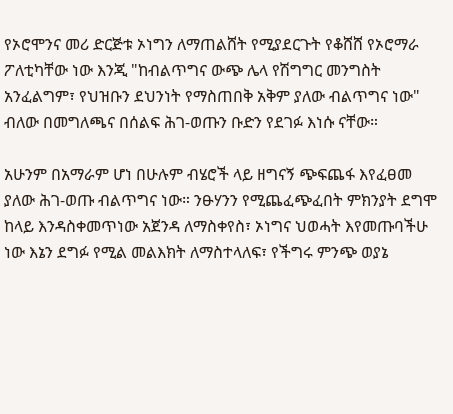የኦሮሞንና መሪ ድርጅቱ ኦነግን ለማጠልሸት የሚያደርጉት የቆሸሸ የኦሮማራ ፖለቲካቸው ነው እንጂ "ከብልጥግና ውጭ ሌላ የሽግግር መንግስት አንፈልግም፣ የህዝቡን ደህንነት የማስጠበቅ አቅም ያለው ብልጥግና ነው" ብለው በመግለጫና በሰልፍ ሕገ-ወጡን ቡድን የደገፉ እነሱ ናቸው።

አሁንም በአማራም ሆነ በሁሉም ብሄሮች ላይ ዘግናኝ ጭፍጨፋ እየፈፀመ ያለው ሕገ-ወጡ ብልጥግና ነው። ንፁሃንን የሚጨፈጭፈበት ምክንያት ደግሞ ከላይ እንዳስቀመጥነው አጀንዳ ለማስቀየስ፣ ኦነግና ህወሓት እየመጡባችሁ ነው እኔን ደግፉ የሚል መልእክት ለማስተላለፍ፣ የችግሩ ምንጭ ወያኔ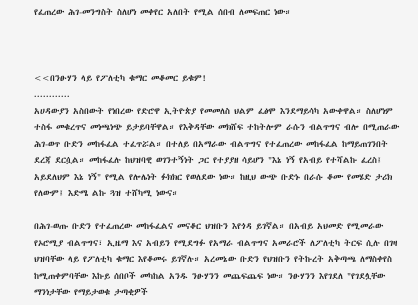የፈጠረው ሕገ-መንግስት ስለሆነ መቀየር አለበት የሚል ሰበብ ለመፍጠር ነው።



<<በንፁሃን ላይ የፖለቲካ ቁማር መቆመር ይቁም!
............
አሀዳውያን አስበውት የነበረው የድሮዋ ኢትዮጵያ የመመለስ ህልም ፈፅሞ እንደማይሳካ አውቀዋል። ስለሆነም ተስፋ መቁረጥና መነጫነጭ ይታይባቸዋል። የእቅዳቸው መክሸፍ ተከትሎም ራሱን ብልጥግና ብሎ በሚጠራው ሕገ-ወጥ ቡድን መከፋፈል ተፈጥሯል። በተለይ በአማራው ብልጥግና የተፈጠረው መከፋፈል ከማይጠገንበት ደረጃ ደርሷል። መከፋፈሉ ከህዝባዊ ወገንተኝነት ጋር የተያያዘ ሳይሆን "እኔ ነኝ የአብይ የተሻልኩ ፈረስ፤ አይደለህም እኔ ነኝ" የሚል የሎሌነት ፉክክር የወለደው ነው። ከዚህ ውጭ ቡድኑ በራሱ ቆሙ የመሄድ ታሪክ የለውም፤ እድሜ ልኩ ጓዝ ተሸካሚ ነውና።

በሕገ-ወጡ ቡድን የተፈጠረው መከፋፈልና መናቆር ህዝቡን እየጎዳ ይገኛል። በአብይ አህመድ የሚመራው የኦሮሚያ ብልጥግና፣ ኢዜማ እና አብይን የሚደግፉ የአማራ ብልጥግና አመራሮች ለፖለቲካ ትርፍ ሲሉ በገዛ ህዝባቸው ላይ የፖለቲካ ቁማር እየቆመሩ ይገኛሉ። አረመኔው ቡድን የህዝቡን የትኩረት አቅጣጫ ለማስቀየስ ከሚጠቀምባቸው እኩይ ሰበቦች መካከል አንዱ ንፁሃንን መጨፍጨፍ ነው። ንፁሃንን እየገደለ "የገደሏቸው ማንነታቸው የማይታወቁ ታጣቂዎች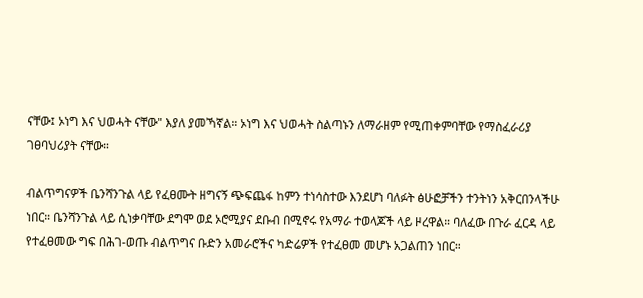ናቸው፤ ኦነግ እና ህወሓት ናቸው" እያለ ያመኻኛል። ኦነግ እና ህወሓት ስልጣኑን ለማራዘም የሚጠቀምባቸው የማስፈራሪያ ገፀባህሪያት ናቸው።

ብልጥግናዎች ቤንሻንጉል ላይ የፈፀሙት ዘግናኝ ጭፍጨፋ ከምን ተነሳስተው እንደሆነ ባለፉት ፅሁፎቻችን ተንትነን አቅርበንላችሁ ነበር። ቤንሻንጉል ላይ ሲነቃባቸው ደግሞ ወደ ኦሮሚያና ደቡብ በሚኖሩ የአማራ ተወላጆች ላይ ዞረዋል። ባለፈው በጉራ ፈርዳ ላይ የተፈፀመው ግፍ በሕገ-ወጡ ብልጥግና ቡድን አመራሮችና ካድሬዎች የተፈፀመ መሆኑ አጋልጠን ነበር።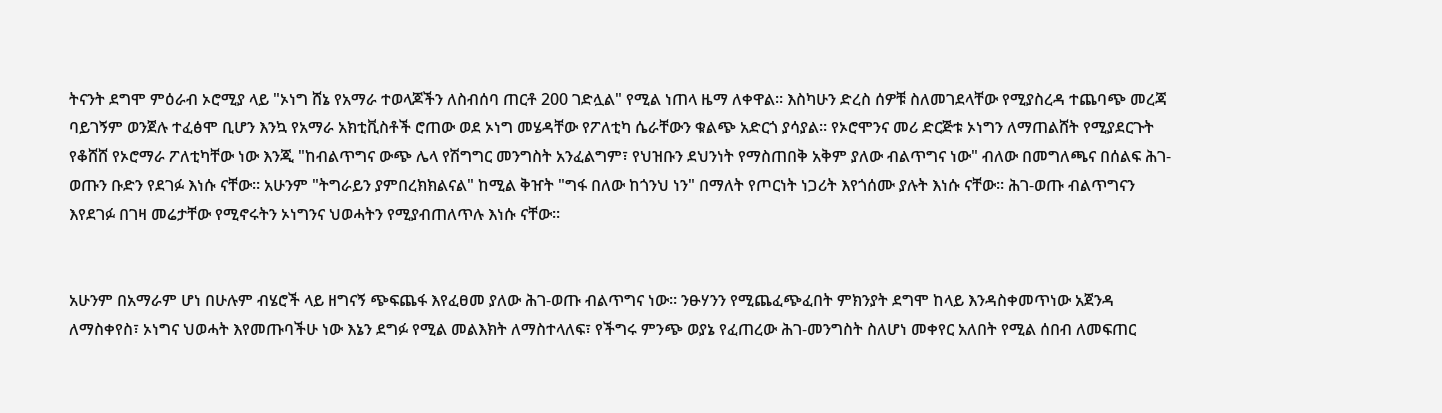ትናንት ደግሞ ምዕራብ ኦሮሚያ ላይ "ኦነግ ሸኔ የአማራ ተወላጆችን ለስብሰባ ጠርቶ 200 ገድሏል" የሚል ነጠላ ዜማ ለቀዋል። እስካሁን ድረስ ሰዎቹ ስለመገደላቸው የሚያስረዳ ተጨባጭ መረጃ ባይገኝም ወንጀሉ ተፈፅሞ ቢሆን እንኳ የአማራ አክቲቪስቶች ሮጠው ወደ ኦነግ መሄዳቸው የፖለቲካ ሴራቸውን ቁልጭ አድርጎ ያሳያል። የኦሮሞንና መሪ ድርጅቱ ኦነግን ለማጠልሸት የሚያደርጉት የቆሸሸ የኦሮማራ ፖለቲካቸው ነው እንጂ "ከብልጥግና ውጭ ሌላ የሽግግር መንግስት አንፈልግም፣ የህዝቡን ደህንነት የማስጠበቅ አቅም ያለው ብልጥግና ነው" ብለው በመግለጫና በሰልፍ ሕገ-ወጡን ቡድን የደገፉ እነሱ ናቸው። አሁንም "ትግራይን ያምበረክክልናል" ከሚል ቅዠት "ግፋ በለው ከጎንህ ነን" በማለት የጦርነት ነጋሪት እየጎሰሙ ያሉት እነሱ ናቸው። ሕገ-ወጡ ብልጥግናን እየደገፉ በገዛ መሬታቸው የሚኖሩትን ኦነግንና ህወሓትን የሚያብጠለጥሉ እነሱ ናቸው።


አሁንም በአማራም ሆነ በሁሉም ብሄሮች ላይ ዘግናኝ ጭፍጨፋ እየፈፀመ ያለው ሕገ-ወጡ ብልጥግና ነው። ንፁሃንን የሚጨፈጭፈበት ምክንያት ደግሞ ከላይ እንዳስቀመጥነው አጀንዳ ለማስቀየስ፣ ኦነግና ህወሓት እየመጡባችሁ ነው እኔን ደግፉ የሚል መልእክት ለማስተላለፍ፣ የችግሩ ምንጭ ወያኔ የፈጠረው ሕገ-መንግስት ስለሆነ መቀየር አለበት የሚል ሰበብ ለመፍጠር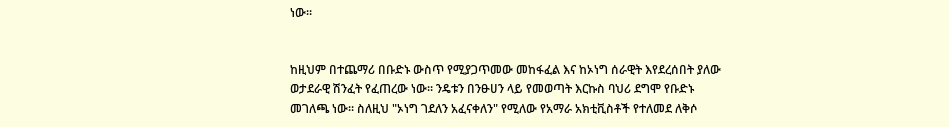ነው።


ከዚህም በተጨማሪ በቡድኑ ውስጥ የሚያጋጥመው መከፋፈል እና ከኦነግ ሰራዊት እየደረሰበት ያለው ወታደራዊ ሽንፈት የፈጠረው ነው። ንዴቱን በንፁሀን ላይ የመወጣት እርኩስ ባህሪ ደግሞ የቡድኑ መገለጫ ነው። ስለዚህ "ኦነግ ገደለን አፈናቀለን" የሚለው የአማራ አክቲቪስቶች የተለመደ ለቅሶ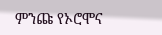ምንጩ የኦሮሞና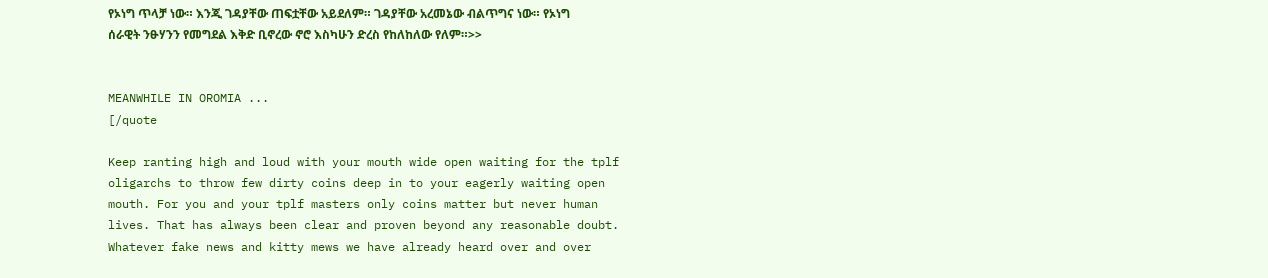የኦነግ ጥላቻ ነው። እንጂ ገዳያቸው ጠፍቷቸው አይደለም። ገዳያቸው አረመኔው ብልጥግና ነው። የኦነግ ሰራዊት ንፁሃንን የመግደል እቅድ ቢኖረው ኖሮ እስካሁን ድረስ የከለከለው የለም።>>


MEANWHILE IN OROMIA ...
[/quote

Keep ranting high and loud with your mouth wide open waiting for the tplf oligarchs to throw few dirty coins deep in to your eagerly waiting open mouth. For you and your tplf masters only coins matter but never human lives. That has always been clear and proven beyond any reasonable doubt. Whatever fake news and kitty mews we have already heard over and over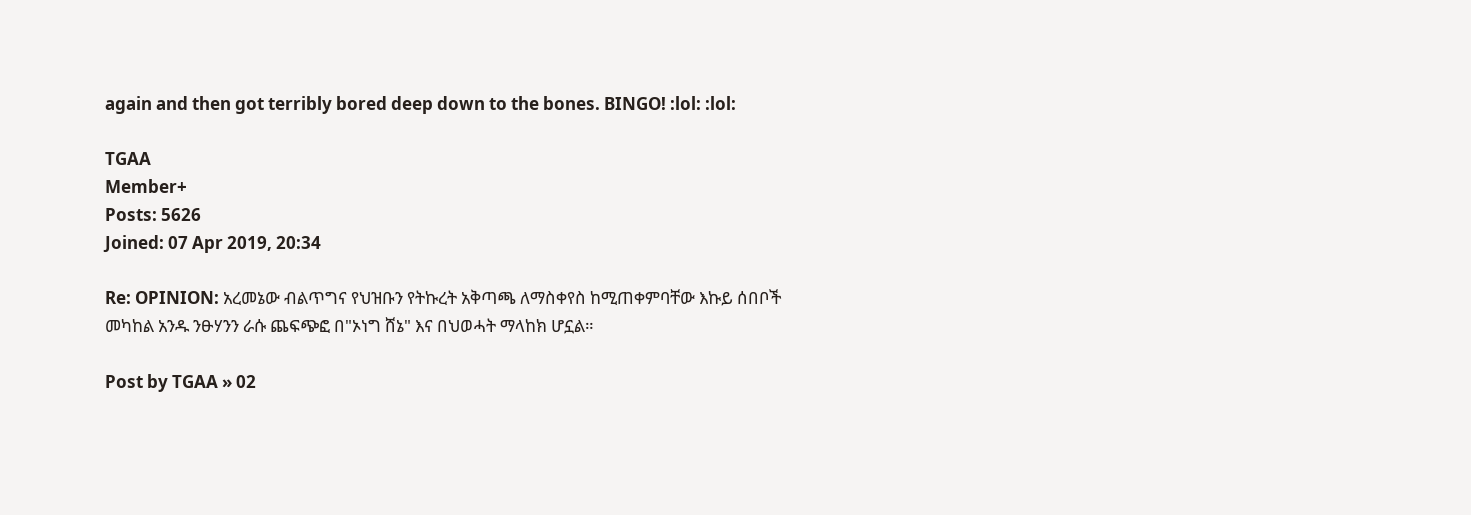again and then got terribly bored deep down to the bones. BINGO! :lol: :lol:

TGAA
Member+
Posts: 5626
Joined: 07 Apr 2019, 20:34

Re: OPINION: አረመኔው ብልጥግና የህዝቡን የትኩረት አቅጣጫ ለማስቀየስ ከሚጠቀምባቸው እኩይ ሰበቦች መካከል አንዱ ንፁሃንን ራሱ ጨፍጭፎ በ"ኦነግ ሸኔ" እና በህወሓት ማላከክ ሆኗል።

Post by TGAA » 02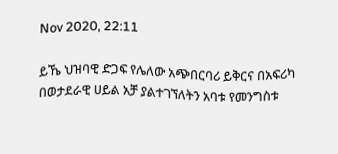Nov 2020, 22:11

ይኼ ህዝባዊ ድጋፍ የሌለው አጭበርባሪ ይቅርና በአፍሪካ በወታደራዊ ሀይል አቻ ያልተገኘለትን አባቱ የመንግስቱ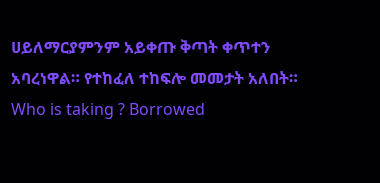ሀይለማርያምንም አይቀጡ ቅጣት ቀጥተን አባረነዋል። የተከፈለ ተከፍሎ መመታት አለበት። Who is taking ? Borrowed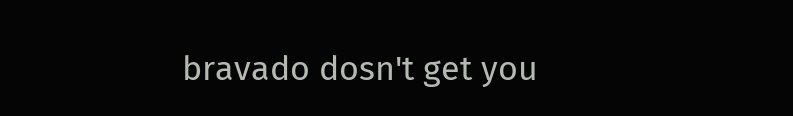bravado dosn't get you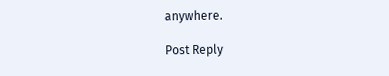anywhere.

Post Reply